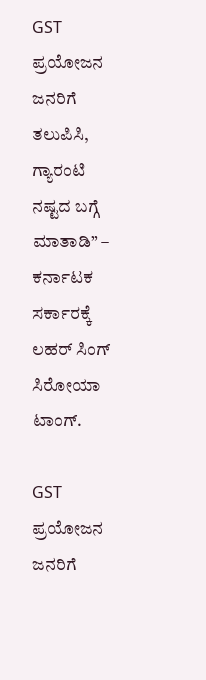GST ಪ್ರಯೋಜನ ಜನರಿಗೆ ತಲುಪಿಸಿ, ಗ್ಯಾರಂಟಿ ನಷ್ಟದ ಬಗ್ಗೆ ಮಾತಾಡಿ” – ಕರ್ನಾಟಕ ಸರ್ಕಾರಕ್ಕೆ ಲಹರ್ ಸಿಂಗ್ ಸಿರೋಯಾ ಟಾಂಗ್.

GST ಪ್ರಯೋಜನ ಜನರಿಗೆ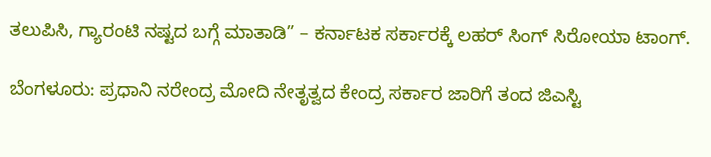ತಲುಪಿಸಿ, ಗ್ಯಾರಂಟಿ ನಷ್ಟದ ಬಗ್ಗೆ ಮಾತಾಡಿ” – ಕರ್ನಾಟಕ ಸರ್ಕಾರಕ್ಕೆ ಲಹರ್ ಸಿಂಗ್ ಸಿರೋಯಾ ಟಾಂಗ್.

ಬೆಂಗಳೂರು: ಪ್ರಧಾನಿ ನರೇಂದ್ರ ಮೋದಿ ನೇತೃತ್ವದ ಕೇಂದ್ರ ಸರ್ಕಾರ ಜಾರಿಗೆ ತಂದ ಜಿಎಸ್ಟಿ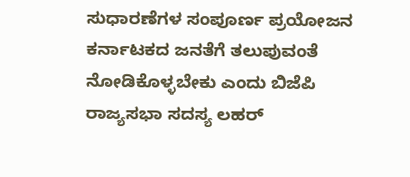ಸುಧಾರಣೆಗಳ ಸಂಪೂರ್ಣ ಪ್ರಯೋಜನ ಕರ್ನಾಟಕದ ಜನತೆಗೆ ತಲುಪುವಂತೆ ನೋಡಿಕೊಳ್ಳಬೇಕು ಎಂದು ಬಿಜೆಪಿ ರಾಜ್ಯಸಭಾ ಸದಸ್ಯ ಲಹರ್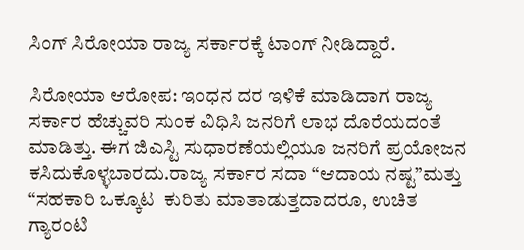ಸಿಂಗ್ ಸಿರೋಯಾ ರಾಜ್ಯ ಸರ್ಕಾರಕ್ಕೆ ಟಾಂಗ್ ನೀಡಿದ್ದಾರೆ.

ಸಿರೋಯಾ ಆರೋಪ: ಇಂಧನ ದರ ಇಳಿಕೆ ಮಾಡಿದಾಗ ರಾಜ್ಯ ಸರ್ಕಾರ ಹೆಚ್ಚುವರಿ ಸುಂಕ ವಿಧಿಸಿ ಜನರಿಗೆ ಲಾಭ ದೊರೆಯದಂತೆ ಮಾಡಿತ್ತು. ಈಗ ಜಿಎಸ್ಟಿ ಸುಧಾರಣೆಯಲ್ಲಿಯೂ ಜನರಿಗೆ ಪ್ರಯೋಜನ ಕಸಿದುಕೊಳ್ಳಬಾರದು.ರಾಜ್ಯ ಸರ್ಕಾರ ಸದಾ “ಆದಾಯ ನಷ್ಟ”ಮತ್ತು “ಸಹಕಾರಿ ಒಕ್ಕೂಟ  ಕುರಿತು ಮಾತಾಡುತ್ತದಾದರೂ, ಉಚಿತ ಗ್ಯಾರಂಟಿ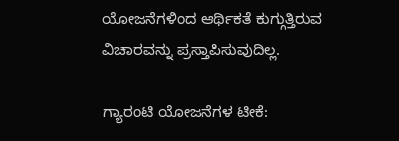ಯೋಜನೆಗಳಿಂದ ಆರ್ಥಿಕತೆ ಕುಗ್ಗುತ್ತಿರುವ ವಿಚಾರವನ್ನು ಪ್ರಸ್ತಾಪಿಸುವುದಿಲ್ಲ.

ಗ್ಯಾರಂಟಿ ಯೋಜನೆಗಳ ಟೀಕೆ: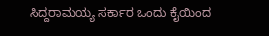ಸಿದ್ದರಾಮಯ್ಯ ಸರ್ಕಾರ ಒಂದು ಕೈಯಿಂದ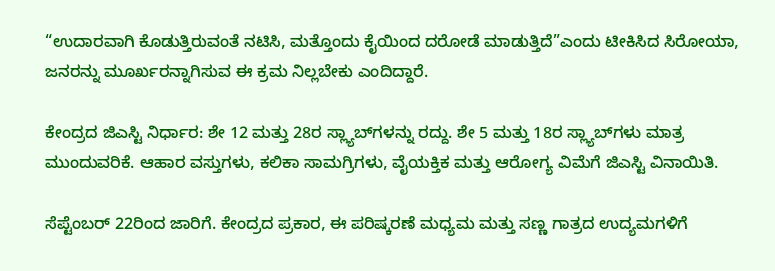“ಉದಾರವಾಗಿ ಕೊಡುತ್ತಿರುವಂತೆ ನಟಿಸಿ, ಮತ್ತೊಂದು ಕೈಯಿಂದ ದರೋಡೆ ಮಾಡುತ್ತಿದೆ”ಎಂದು ಟೀಕಿಸಿದ ಸಿರೋಯಾ, ಜನರನ್ನು ಮೂರ್ಖರನ್ನಾಗಿಸುವ ಈ ಕ್ರಮ ನಿಲ್ಲಬೇಕು ಎಂದಿದ್ದಾರೆ.

ಕೇಂದ್ರದ ಜಿಎಸ್ಟಿ ನಿರ್ಧಾರ: ಶೇ 12 ಮತ್ತು 28ರ ಸ್ಲ್ಯಾಬ್‌ಗಳನ್ನು ರದ್ದು. ಶೇ 5 ಮತ್ತು 18ರ ಸ್ಲ್ಯಾಬ್‌ಗಳು ಮಾತ್ರ ಮುಂದುವರಿಕೆ. ಆಹಾರ ವಸ್ತುಗಳು, ಕಲಿಕಾ ಸಾಮಗ್ರಿಗಳು, ವೈಯಕ್ತಿಕ ಮತ್ತು ಆರೋಗ್ಯ ವಿಮೆಗೆ ಜಿಎಸ್ಟಿ ವಿನಾಯಿತಿ.

ಸೆಪ್ಟೆಂಬರ್ 22ರಿಂದ ಜಾರಿಗೆ. ಕೇಂದ್ರದ ಪ್ರಕಾರ, ಈ ಪರಿಷ್ಕರಣೆ ಮಧ್ಯಮ ಮತ್ತು ಸಣ್ಣ ಗಾತ್ರದ ಉದ್ಯಮಗಳಿಗೆ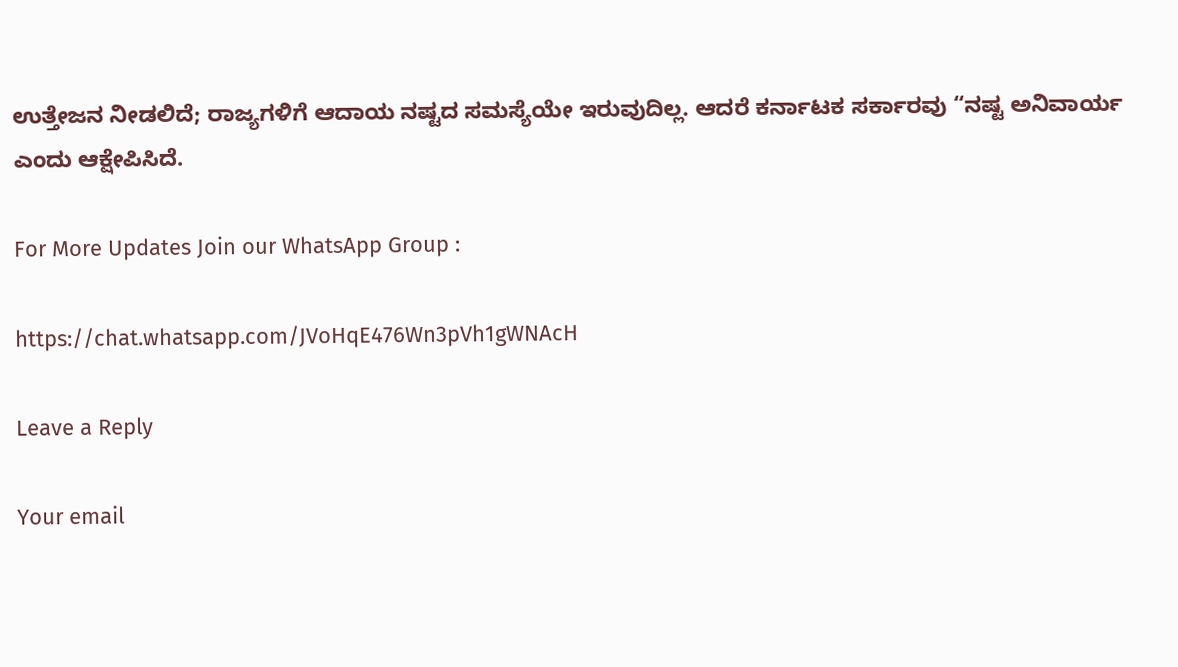ಉತ್ತೇಜನ ನೀಡಲಿದೆ; ರಾಜ್ಯಗಳಿಗೆ ಆದಾಯ ನಷ್ಟದ ಸಮಸ್ಯೆಯೇ ಇರುವುದಿಲ್ಲ. ಆದರೆ ಕರ್ನಾಟಕ ಸರ್ಕಾರವು “ನಷ್ಟ ಅನಿವಾರ್ಯ ಎಂದು ಆಕ್ಷೇಪಿಸಿದೆ.

For More Updates Join our WhatsApp Group :

https://chat.whatsapp.com/JVoHqE476Wn3pVh1gWNAcH

Leave a Reply

Your email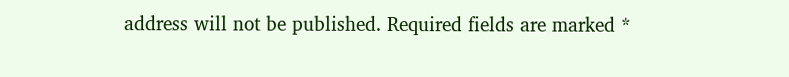address will not be published. Required fields are marked *